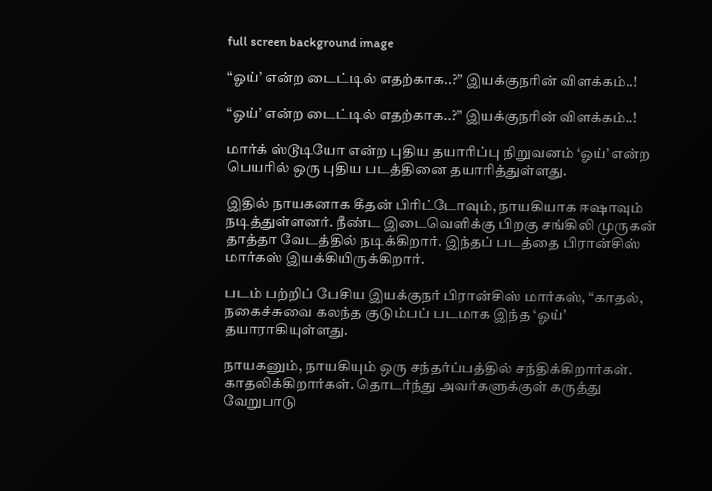full screen background image

“ஓய்’ என்ற டைட்டில் எதற்காக..?” இயக்குநரின் விளக்கம்..!

“ஓய்’ என்ற டைட்டில் எதற்காக..?” இயக்குநரின் விளக்கம்..!

மார்க் ஸ்டூடியோ என்ற புதிய தயாரிப்பு நிறுவனம் ‘ஓய்’ என்ற பெயரில் ஒரு புதிய படத்தினை தயாரித்துள்ளது.

இதில் நாயகனாக கீதன் பிரிட்டோவும், நாயகியாக ஈஷாவும் நடித்துள்ளனர். நீண்ட இடைவெளிக்கு பிறகு சங்கிலி முருகன் தாத்தா வேடத்தில் நடிக்கிறார். இந்தப் படத்தை பிரான்சிஸ் மார்கஸ் இயக்கியிருக்கிறார்.

படம் பற்றிப் பேசிய இயக்குநர் பிரான்சிஸ் மார்கஸ், “காதல், நகைச்சுவை கலந்த குடும்பப் படமாக இந்த ‘ஓய்’ தயாராகியுள்ளது.

நாயகனும், நாயகியும் ஒரு சந்தர்ப்பத்தில் சந்திக்கிறார்கள். காதலிக்கிறார்கள். தொடர்ந்து அவர்களுக்குள் கருத்து வேறுபாடு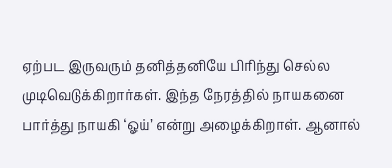ஏற்பட இருவரும் தனித்தனியே பிரிந்து செல்ல முடிவெடுக்கிறார்கள். இந்த நேரத்தில் நாயகனை பார்த்து நாயகி ‘ஓய்’ என்று அழைக்கிறாள். ஆனால்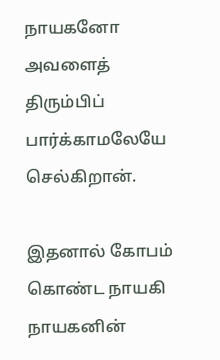நாயகனோ அவளைத் திரும்பிப் பார்க்காமலேயே செல்கிறான்.

இதனால் கோபம் கொண்ட நாயகி நாயகனின்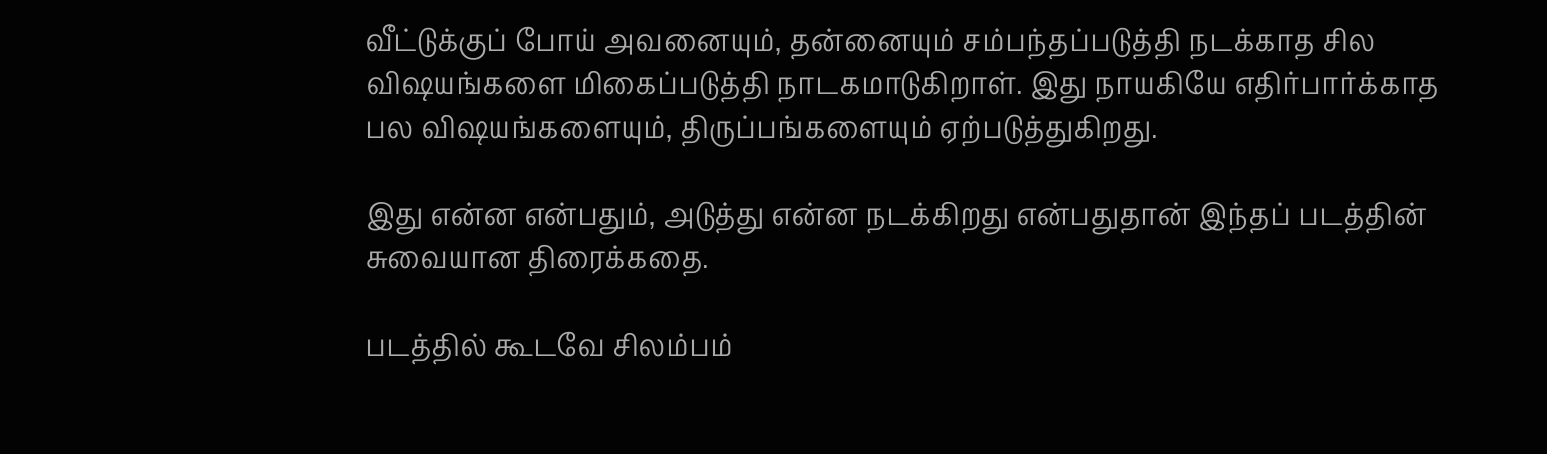வீட்டுக்குப் போய் அவனையும், தன்னையும் சம்பந்தப்படுத்தி நடக்காத சில விஷயங்களை மிகைப்படுத்தி நாடகமாடுகிறாள். இது நாயகியே எதிர்பார்க்காத பல விஷயங்களையும், திருப்பங்களையும் ஏற்படுத்துகிறது.

இது என்ன என்பதும், அடுத்து என்ன நடக்கிறது என்பதுதான் இந்தப் படத்தின் சுவையான திரைக்கதை.

படத்தில் கூடவே சிலம்பம்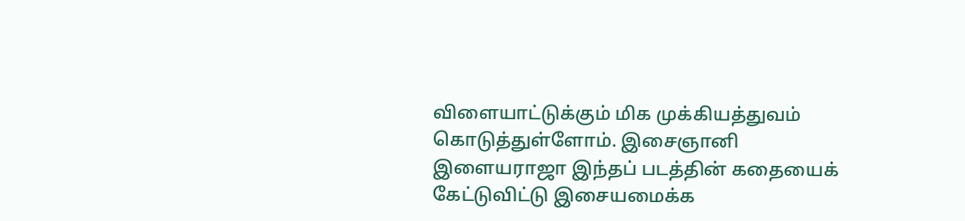விளையாட்டுக்கும் மிக முக்கியத்துவம் கொடுத்துள்ளோம். இசைஞானி இளையராஜா இந்தப் படத்தின் கதையைக் கேட்டுவிட்டு இசையமைக்க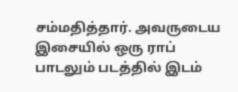சம்மதித்தார். அவருடைய இசையில் ஒரு ராப் பாடலும் படத்தில் இடம்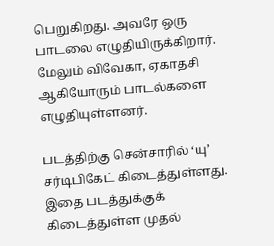பெறுகிறது. அவரே ஒரு பாடலை எழுதியிருக்கிறார். மேலும் விவேகா, ஏகாதசி ஆகியோரும் பாடல்களை எழுதியுள்ளனர்.

படத்திற்கு சென்சாரில் ‘யு’ சர்டிபிகேட் கிடைத்துள்ளது. இதை படத்துக்குக் கிடைத்துள்ள முதல்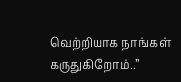வெற்றியாக நாங்கள் கருதுகிறோம்..”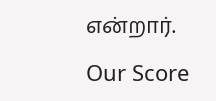என்றார்.

Our Score